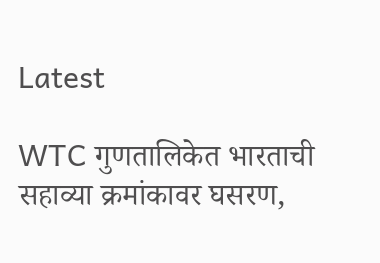Latest

WTC गुणतालिकेत भारताची सहाव्या क्रमांकावर घसरण,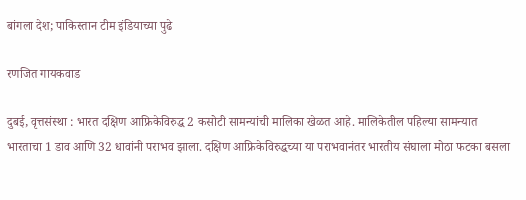बांगला देश; पाकिस्तान टीम इंडियाच्या पुढे

रणजित गायकवाड

दुबई, वृत्तसंस्था : भारत दक्षिण आफ्रिकेविरुद्ध 2 कसोटी सामन्यांची मालिका खेळत आहे. मालिकेतील पहिल्या सामन्यात भारताचा 1 डाव आणि 32 धावांनी पराभव झाला. दक्षिण आफ्रिकेविरुद्धच्या या पराभवानंतर भारतीय संघाला मोठा फटका बसला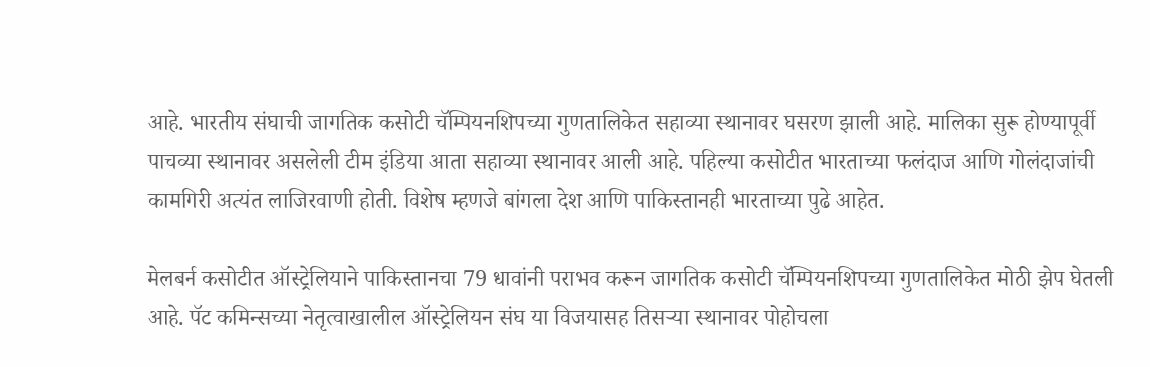आहे. भारतीय संघाची जागतिक कसोटी चॅम्पियनशिपच्या गुणतालिकेत सहाव्या स्थानावर घसरण झाली आहे. मालिका सुरू होण्यापूर्वी पाचव्या स्थानावर असलेली टीम इंडिया आता सहाव्या स्थानावर आली आहे. पहिल्या कसोटीत भारताच्या फलंदाज आणि गोलंदाजांची कामगिरी अत्यंत लाजिरवाणी होती. विशेष म्हणजे बांगला देश आणि पाकिस्तानही भारताच्या पुढे आहेत.

मेलबर्न कसोटीत ऑस्ट्रेलियाने पाकिस्तानचा 79 धावांनी पराभव करून जागतिक कसोटी चॅम्पियनशिपच्या गुणतालिकेत मोठी झेप घेतली आहे. पॅट कमिन्सच्या नेतृत्वाखालील ऑस्ट्रेलियन संघ या विजयासह तिसर्‍या स्थानावर पोहोचला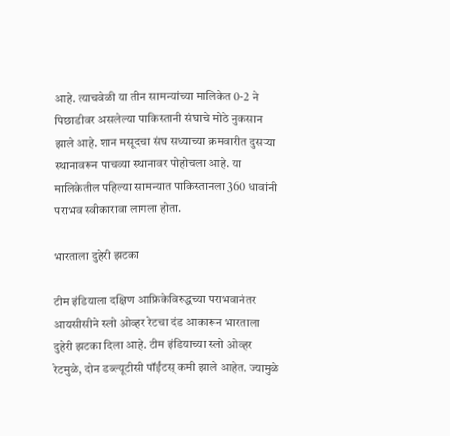आहे. त्याचवेळी या तीन सामन्यांच्या मालिकेत 0-2 ने पिछाडीवर असलेल्या पाकिस्तानी संघाचे मोठे नुकसान झाले आहे. शान मसूदचा संघ सध्याच्या क्रमवारीत दुसर्‍या स्थानावरून पाचव्या स्थानावर पोहोचला आहे. या मालिकेतील पहिल्या सामन्यात पाकिस्तानला 360 धावांनी पराभव स्वीकारावा लागला होता.

भारताला दुहेरी झटका

टीम इंडियाला दक्षिण आफ्रिकेविरुद्धच्या पराभवानंतर आयसीसीने स्लो ओव्हर रेटचा दंड आकारून भारताला दुहेरी झटका दिला आहे. टीम इंडियाच्या स्लो ओव्हर रेटमुळे, दोन डब्ल्यूटीसी पॉईंटस् कमी झाले आहेत. ज्यामुळे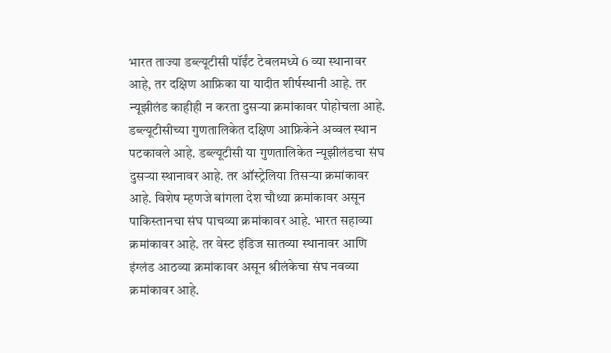भारत ताज्या डब्ल्यूटीसी पॉईंट टेबलमध्ये 6 व्या स्थानावर आहे, तर दक्षिण आफ्रिका या यादीत शीर्षस्थानी आहे. तर न्यूझीलंड काहीही न करता दुसर्‍या क्रमांकावर पोहोचला आहे.
डब्ल्यूटीसीच्या गुणतालिकेत दक्षिण आफ्रिकेने अव्वल स्थान पटकावले आहे. डब्ल्यूटीसी या गुणतालिकेत न्यूझीलंडचा संघ दुसर्‍या स्थानावर आहे. तर ऑस्ट्रेलिया तिसर्‍या क्रमांकावर आहे. विशेष म्हणजे बांगला देश चौथ्या क्रमांकावर असून पाकिस्तानचा संघ पाचव्या क्रमांकावर आहे. भारत सहाव्या क्रमांकावर आहे. तर वेस्ट इंडिज सातव्या स्थानावर आणि इंग्लंड आठव्या क्रमांकावर असून श्रीलंकेचा संघ नवव्या क्रमांकावर आहे.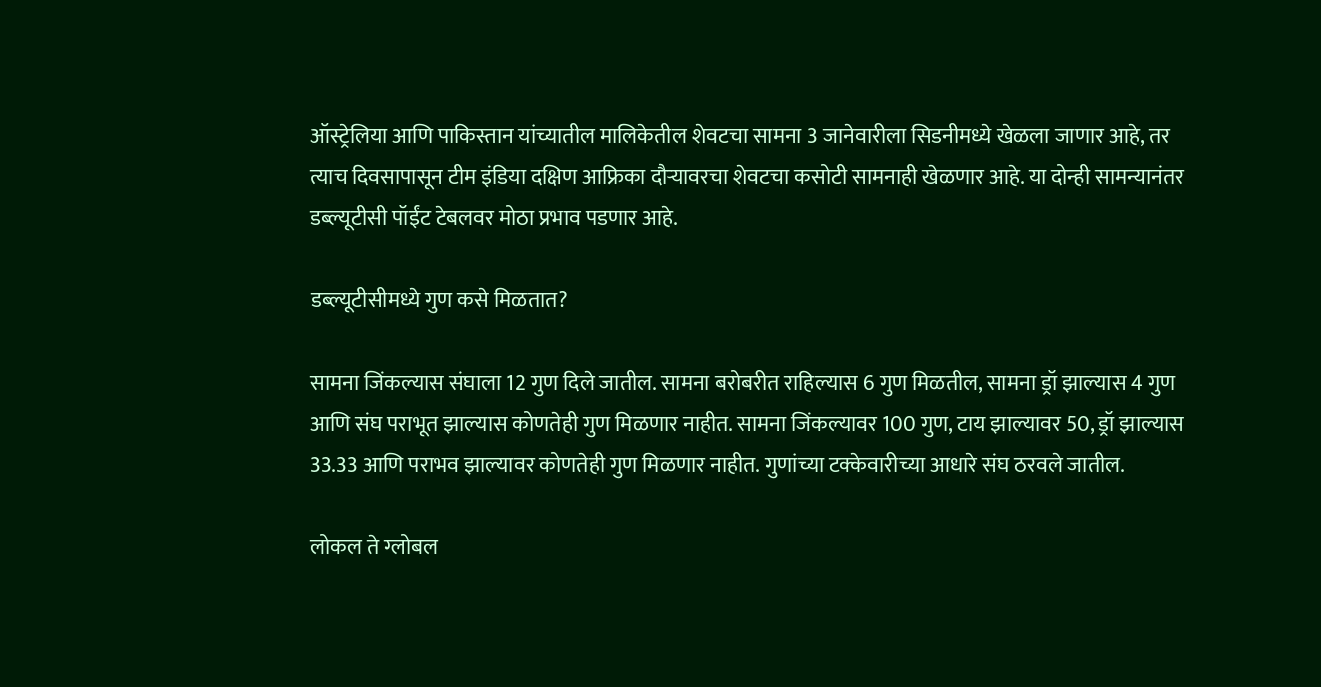ऑस्ट्रेलिया आणि पाकिस्तान यांच्यातील मालिकेतील शेवटचा सामना 3 जानेवारीला सिडनीमध्ये खेळला जाणार आहे, तर त्याच दिवसापासून टीम इंडिया दक्षिण आफ्रिका दौर्‍यावरचा शेवटचा कसोटी सामनाही खेळणार आहे. या दोन्ही सामन्यानंतर डब्ल्यूटीसी पॉईंट टेबलवर मोठा प्रभाव पडणार आहे.

डब्ल्यूटीसीमध्ये गुण कसे मिळतात?

सामना जिंकल्यास संघाला 12 गुण दिले जातील. सामना बरोबरीत राहिल्यास 6 गुण मिळतील, सामना ड्रॉ झाल्यास 4 गुण आणि संघ पराभूत झाल्यास कोणतेही गुण मिळणार नाहीत. सामना जिंकल्यावर 100 गुण, टाय झाल्यावर 50, ड्रॉ झाल्यास 33.33 आणि पराभव झाल्यावर कोणतेही गुण मिळणार नाहीत. गुणांच्या टक्केवारीच्या आधारे संघ ठरवले जातील.

लोकल ते ग्लोबल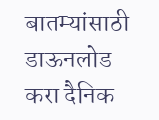बातम्यांसाठी डाऊनलोड करा दैनिक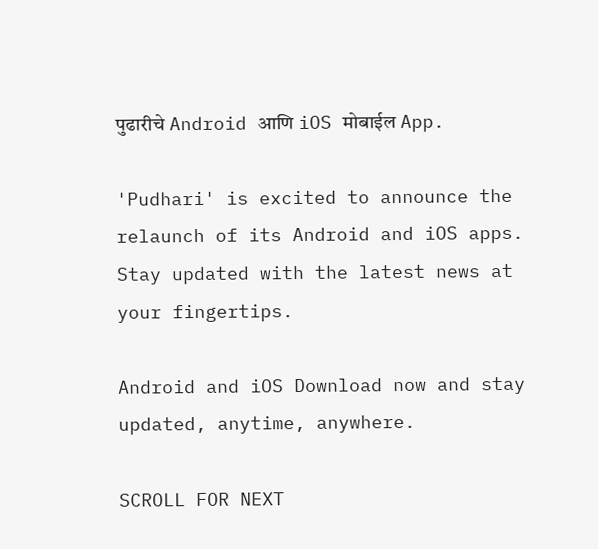पुढारीचे Android आणि iOS मोबाईल App.

'Pudhari' is excited to announce the relaunch of its Android and iOS apps. Stay updated with the latest news at your fingertips.

Android and iOS Download now and stay updated, anytime, anywhere.

SCROLL FOR NEXT